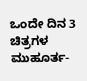ಒಂದೇ ದಿನ 3 ಚಿತ್ರಗಳ ಮುಹೂರ್ತ-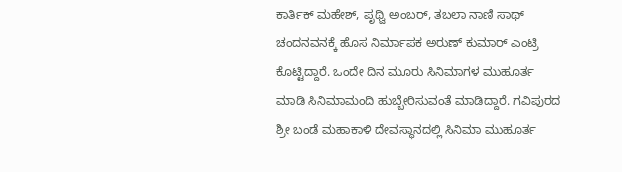ಕಾರ್ತಿಕ್ ಮಹೇಶ್, ಪೃಥ್ವಿ ಅಂಬರ್, ತಬಲಾ ನಾಣಿ ಸಾಥ್
ಚಂದನವನಕ್ಕೆ ಹೊಸ ನಿರ್ಮಾಪಕ ಅರುಣ್ ಕುಮಾರ್ ಎಂಟ್ರಿ ಕೊಟ್ಟಿದ್ದಾರೆ. ಒಂದೇ ದಿನ ಮೂರು ಸಿನಿಮಾಗಳ ಮುಹೂರ್ತ ಮಾಡಿ ಸಿನಿಮಾಮಂದಿ ಹುಬ್ಬೇರಿಸುವಂತೆ ಮಾಡಿದ್ದಾರೆ. ಗವಿಪುರದ ಶ್ರೀ ಬಂಡೆ ಮಹಾಕಾಳಿ ದೇವಸ್ಥಾನದಲ್ಲಿ ಸಿನಿಮಾ ಮುಹೂರ್ತ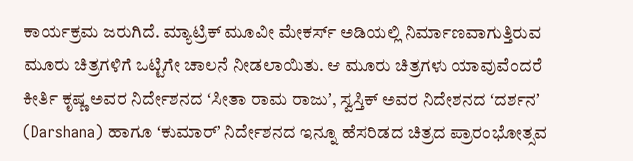ಕಾರ್ಯಕ್ರಮ ಜರುಗಿದೆ. ಮ್ಯಾಟ್ರಿಕ್ ಮೂವೀ ಮೇಕರ್ಸ್ ಅಡಿಯಲ್ಲಿ ನಿರ್ಮಾಣವಾಗುತ್ತಿರುವ ಮೂರು ಚಿತ್ರಗಳಿಗೆ ಒಟ್ಟಿಗೇ ಚಾಲನೆ ನೀಡಲಾಯಿತು. ಆ ಮೂರು ಚಿತ್ರಗಳು ಯಾವುವೆಂದರೆ ಕೀರ್ತಿ ಕೃಷ್ಣ ಅವರ ನಿರ್ದೇಶನದ ʻಸೀತಾ ರಾಮ ರಾಜುʼ, ಸ್ವಸ್ತಿಕ್ ಅವರ ನಿದೇಶನದ ʻದರ್ಶನʼ (Darshana) ಹಾಗೂ ʻಕುಮಾರ್ʼ ನಿರ್ದೇಶನದ ಇನ್ನೂ ಹೆಸರಿಡದ ಚಿತ್ರದ ಪ್ರಾರಂಭೋತ್ಸವ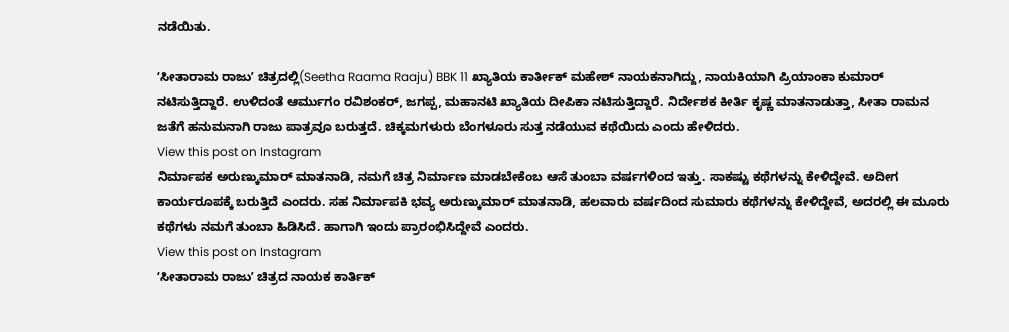ನಡೆಯಿತು.

ʻಸೀತಾರಾಮ ರಾಜುʼ ಚಿತ್ರದಲ್ಲಿ(Seetha Raama Raaju) BBK 11 ಖ್ಯಾತಿಯ ಕಾರ್ತೀಕ್ ಮಹೇಶ್ ನಾಯಕನಾಗಿದ್ದು, ನಾಯಕಿಯಾಗಿ ಪ್ರಿಯಾಂಕಾ ಕುಮಾರ್ ನಟಿಸುತ್ತಿದ್ದಾರೆ. ಉಳಿದಂತೆ ಆರ್ಮುಗಂ ರವಿಶಂಕರ್, ಜಗಪ್ಪ, ಮಹಾನಟಿ ಖ್ಯಾತಿಯ ದೀಪಿಕಾ ನಟಿಸುತ್ತಿದ್ದಾರೆ. ನಿರ್ದೇಶಕ ಕೀರ್ತಿ ಕೃಷ್ಣ ಮಾತನಾಡುತ್ತಾ, ಸೀತಾ ರಾಮನ ಜತೆಗೆ ಹನುಮನಾಗಿ ರಾಜು ಪಾತ್ರವೂ ಬರುತ್ತದೆ. ಚಿಕ್ಕಮಗಳುರು ಬೆಂಗಳೂರು ಸುತ್ತ ನಡೆಯುವ ಕಥೆಯಿದು ಎಂದು ಹೇಳಿದರು.
View this post on Instagram
ನಿರ್ಮಾಪಕ ಅರುಣ್ಕುಮಾರ್ ಮಾತನಾಡಿ, ನಮಗೆ ಚಿತ್ರ ನಿರ್ಮಾಣ ಮಾಡಬೇಕೆಂಬ ಆಸೆ ತುಂಬಾ ವರ್ಷಗಳಿಂದ ಇತ್ತು. ಸಾಕಷ್ಟು ಕಥೆಗಳನ್ನು ಕೇಳಿದ್ದೇವೆ. ಅದೀಗ ಕಾರ್ಯರೂಪಕ್ಕೆ ಬರುತ್ತಿದೆ ಎಂದರು. ಸಹ ನಿರ್ಮಾಪಕಿ ಭವ್ಯ ಅರುಣ್ಕುಮಾರ್ ಮಾತನಾಡಿ, ಹಲವಾರು ವರ್ಷದಿಂದ ಸುಮಾರು ಕಥೆಗಳನ್ನು ಕೇಳಿದ್ದೇವೆ, ಅದರಲ್ಲಿ ಈ ಮೂರು ಕಥೆಗಳು ನಮಗೆ ತುಂಬಾ ಹಿಡಿಸಿದೆ. ಹಾಗಾಗಿ ಇಂದು ಪ್ರಾರಂಭಿಸಿದ್ದೇವೆ ಎಂದರು.
View this post on Instagram
ʻಸೀತಾರಾಮ ರಾಜುʼ ಚಿತ್ರದ ನಾಯಕ ಕಾರ್ತಿಕ್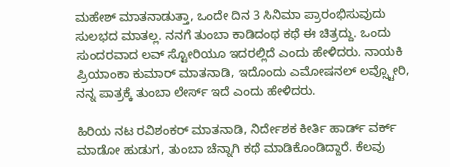ಮಹೇಶ್ ಮಾತನಾಡುತ್ತಾ, ಒಂದೇ ದಿನ 3 ಸಿನಿಮಾ ಪ್ರಾರಂಭಿಸುವುದು ಸುಲಭದ ಮಾತಲ್ಲ. ನನಗೆ ತುಂಬಾ ಕಾಡಿದಂಥ ಕಥೆ ಈ ಚಿತ್ರದ್ದು. ಒಂದು ಸುಂದರವಾದ ಲವ್ ಸ್ಟೋರಿಯೂ ಇದರಲ್ಲಿದೆ ಎಂದು ಹೇಳಿದರು. ನಾಯಕಿ ಪ್ರಿಯಾಂಕಾ ಕುಮಾರ್ ಮಾತನಾಡಿ, ಇದೊಂದು ಎಮೋಷನಲ್ ಲವ್ಸ್ಟೋರಿ, ನನ್ನ ಪಾತ್ರಕ್ಕೆ ತುಂಬಾ ಲೇರ್ಸ್ ಇದೆ ಎಂದು ಹೇಳಿದರು.

ಹಿರಿಯ ನಟ ರವಿಶಂಕರ್ ಮಾತನಾಡಿ, ನಿರ್ದೇಶಕ ಕೀರ್ತಿ ಹಾರ್ಡ್ ವರ್ಕ್ ಮಾಡೋ ಹುಡುಗ, ತುಂಬಾ ಚೆನ್ನಾಗಿ ಕಥೆ ಮಾಡಿಕೊಂಡಿದ್ದಾರೆ. ಕೆಲವು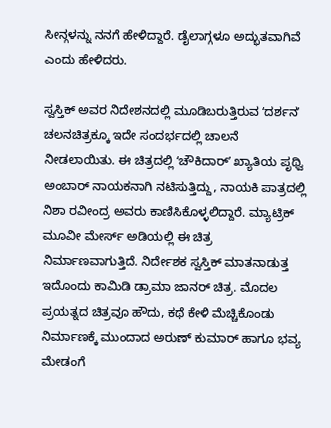ಸೀನ್ಗಳನ್ನು ನನಗೆ ಹೇಳಿದ್ದಾರೆ. ಡೈಲಾಗ್ಗಳೂ ಅದ್ಭುತವಾಗಿವೆ ಎಂದು ಹೇಳಿದರು.

ಸ್ವಸ್ತಿಕ್ ಅವರ ನಿದೇಶನದಲ್ಲಿ ಮೂಡಿಬರುತ್ತಿರುವ ʻದರ್ಶನʼ ಚಲನಚಿತ್ರಕ್ಕೂ ಇದೇ ಸಂದರ್ಭದಲ್ಲಿ ಚಾಲನೆ ನೀಡಲಾಯಿತು. ಈ ಚಿತ್ರದಲ್ಲಿ ʻಚೌಕಿದಾರ್ʼ ಖ್ಯಾತಿಯ ಪೃಥ್ವಿ ಅಂಬಾರ್ ನಾಯಕನಾಗಿ ನಟಿಸುತ್ತಿದ್ದು, ನಾಯಕಿ ಪಾತ್ರದಲ್ಲಿ ನಿಶಾ ರವೀಂದ್ರ ಅವರು ಕಾಣಿಸಿಕೊಳ್ಳಲಿದ್ದಾರೆ. ಮ್ಯಾಟ್ರಿಕ್ ಮೂವೀ ಮೇರ್ಸ್ ಅಡಿಯಲ್ಲಿ ಈ ಚಿತ್ರ ನಿರ್ಮಾಣವಾಗುತ್ತಿದೆ. ನಿರ್ದೇಶಕ ಸ್ವಸ್ತಿಕ್ ಮಾತನಾಡುತ್ತ ಇದೊಂದು ಕಾಮಿಡಿ ಡ್ರಾಮಾ ಜಾನರ್ ಚಿತ್ರ. ಮೊದಲ ಪ್ರಯತ್ನದ ಚಿತ್ರವೂ ಹೌದು, ಕಥೆ ಕೇಳಿ ಮೆಚ್ಚಿಕೊಂಡು ನಿರ್ಮಾಣಕ್ಕೆ ಮುಂದಾದ ಅರುಣ್ ಕುಮಾರ್ ಹಾಗೂ ಭವ್ಯ ಮೇಡಂಗೆ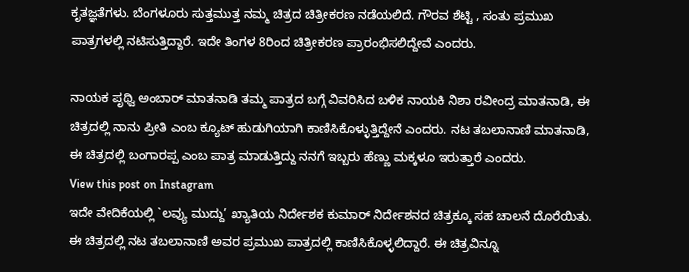ಕೃತಜ್ಞತೆಗಳು. ಬೆಂಗಳೂರು ಸುತ್ತಮುತ್ತ ನಮ್ಮ ಚಿತ್ರದ ಚಿತ್ರೀಕರಣ ನಡೆಯಲಿದೆ. ಗೌರವ ಶೆಟ್ಟಿ , ಸಂತು ಪ್ರಮುಖ ಪಾತ್ರಗಳಲ್ಲಿ ನಟಿಸುತ್ತಿದ್ದಾರೆ. ಇದೇ ತಿಂಗಳ 8ರಿಂದ ಚಿತ್ರೀಕರಣ ಪ್ರಾರಂಭಿಸಲಿದ್ದೇವೆ ಎಂದರು.

ನಾಯಕ ಪೃಥ್ವಿ ಅಂಬಾರ್ ಮಾತನಾಡಿ ತಮ್ಮ ಪಾತ್ರದ ಬಗ್ಗೆ ವಿವರಿಸಿದ ಬಳಿಕ ನಾಯಕಿ ನಿಶಾ ರವೀಂದ್ರ ಮಾತನಾಡಿ, ಈ ಚಿತ್ರದಲ್ಲಿ ನಾನು ಪ್ರೀತಿ ಎಂಬ ಕ್ಯೂಟ್ ಹುಡುಗಿಯಾಗಿ ಕಾಣಿಸಿಕೊಳ್ಳುತ್ತಿದ್ದೇನೆ ಎಂದರು. ನಟ ತಬಲಾನಾಣಿ ಮಾತನಾಡಿ, ಈ ಚಿತ್ರದಲ್ಲಿ ಬಂಗಾರಪ್ಪ ಎಂಬ ಪಾತ್ರ ಮಾಡುತ್ತಿದ್ದು ನನಗೆ ಇಬ್ಬರು ಹೆಣ್ಣು ಮಕ್ಕಳೂ ಇರುತ್ತಾರೆ ಎಂದರು.
View this post on Instagram
ಇದೇ ವೇದಿಕೆಯಲ್ಲಿ `ಲವ್ಯು ಮುದ್ದು’ ಖ್ಯಾತಿಯ ನಿರ್ದೇಶಕ ಕುಮಾರ್ ನಿರ್ದೇಶನದ ಚಿತ್ರಕ್ಕೂ ಸಹ ಚಾಲನೆ ದೊರೆಯಿತು. ಈ ಚಿತ್ರದಲ್ಲಿ ನಟ ತಬಲಾನಾಣಿ ಅವರ ಪ್ರಮುಖ ಪಾತ್ರದಲ್ಲಿ ಕಾಣಿಸಿಕೊಳ್ಳಲಿದ್ದಾರೆ. ಈ ಚಿತ್ರವಿನ್ನೂ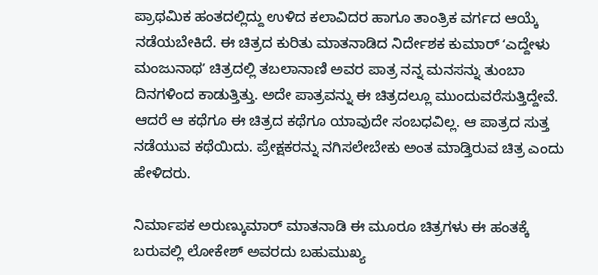ಪ್ರಾಥಮಿಕ ಹಂತದಲ್ಲಿದ್ದು ಉಳಿದ ಕಲಾವಿದರ ಹಾಗೂ ತಾಂತ್ರಿಕ ವರ್ಗದ ಆಯ್ಕೆ ನಡೆಯಬೇಕಿದೆ. ಈ ಚಿತ್ರದ ಕುರಿತು ಮಾತನಾಡಿದ ನಿರ್ದೇಶಕ ಕುಮಾರ್ ʻಎದ್ದೇಳು ಮಂಜುನಾಥʼ ಚಿತ್ರದಲ್ಲಿ ತಬಲಾನಾಣಿ ಅವರ ಪಾತ್ರ ನನ್ನ ಮನಸನ್ನು ತುಂಬಾ ದಿನಗಳಿಂದ ಕಾಡುತ್ತಿತ್ತು. ಅದೇ ಪಾತ್ರವನ್ನು ಈ ಚಿತ್ರದಲ್ಲೂ ಮುಂದುವರೆಸುತ್ತಿದ್ದೇವೆ. ಆದರೆ ಆ ಕಥೆಗೂ ಈ ಚಿತ್ರದ ಕಥೆಗೂ ಯಾವುದೇ ಸಂಬಧವಿಲ್ಲ. ಆ ಪಾತ್ರದ ಸುತ್ತ ನಡೆಯುವ ಕಥೆಯಿದು. ಪ್ರೇಕ್ಷಕರನ್ನು ನಗಿಸಲೇಬೇಕು ಅಂತ ಮಾಡ್ತಿರುವ ಚಿತ್ರ ಎಂದು ಹೇಳಿದರು.

ನಿರ್ಮಾಪಕ ಅರುಣ್ಕುಮಾರ್ ಮಾತನಾಡಿ ಈ ಮೂರೂ ಚಿತ್ರಗಳು ಈ ಹಂತಕ್ಕೆ ಬರುವಲ್ಲಿ ಲೋಕೇಶ್ ಅವರದು ಬಹುಮುಖ್ಯ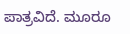ಪಾತ್ರವಿದೆ. ಮೂರೂ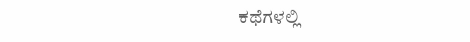ಕಥೆಗಳಲ್ಲಿ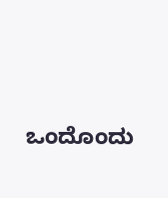ಒಂದೊಂದು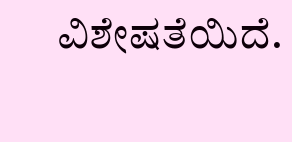ವಿಶೇಷತೆಯಿದೆ.